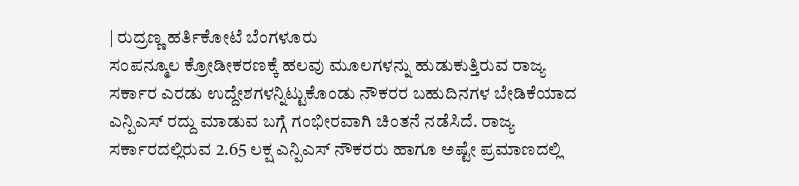| ರುದ್ರಣ್ಣ ಹರ್ತಿಕೋಟೆ ಬೆಂಗಳೂರು
ಸಂಪನ್ಮೂಲ ಕ್ರೋಡೀಕರಣಕ್ಕೆ ಹಲವು ಮೂಲಗಳನ್ನು ಹುಡುಕುತ್ತಿರುವ ರಾಜ್ಯ ಸರ್ಕಾರ ಎರಡು ಉದ್ದೇಶಗಳನ್ನಿಟ್ಟುಕೊಂಡು ನೌಕರರ ಬಹುದಿನಗಳ ಬೇಡಿಕೆಯಾದ ಎನ್ಪಿಎಸ್ ರದ್ದು ಮಾಡುವ ಬಗ್ಗೆ ಗಂಭೀರವಾಗಿ ಚಿಂತನೆ ನಡೆಸಿದೆ. ರಾಜ್ಯ ಸರ್ಕಾರದಲ್ಲಿರುವ 2.65 ಲಕ್ಷ ಎನ್ಪಿಎಸ್ ನೌಕರರು ಹಾಗೂ ಅಷ್ಟೇ ಪ್ರಮಾಣದಲ್ಲಿ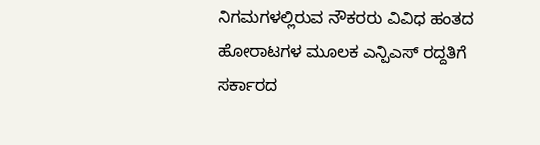ನಿಗಮಗಳಲ್ಲಿರುವ ನೌಕರರು ವಿವಿಧ ಹಂತದ ಹೋರಾಟಗಳ ಮೂಲಕ ಎನ್ಪಿಎಸ್ ರದ್ದತಿಗೆ ಸರ್ಕಾರದ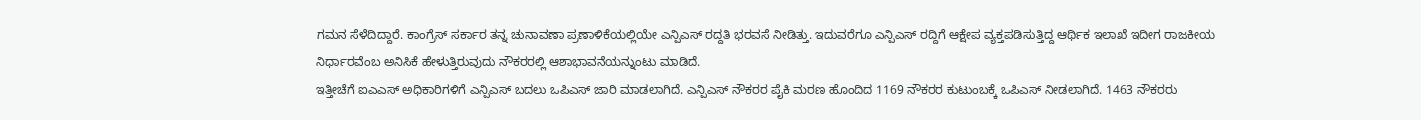ಗಮನ ಸೆಳೆದಿದ್ದಾರೆ. ಕಾಂಗ್ರೆಸ್ ಸರ್ಕಾರ ತನ್ನ ಚುನಾವಣಾ ಪ್ರಣಾಳಿಕೆಯಲ್ಲಿಯೇ ಎನ್ಪಿಎಸ್ ರದ್ದತಿ ಭರವಸೆ ನೀಡಿತ್ತು. ಇದುವರೆಗೂ ಎನ್ಪಿಎಸ್ ರದ್ದಿಗೆ ಆಕ್ಷೇಪ ವ್ಯಕ್ತಪಡಿಸುತ್ತಿದ್ದ ಆರ್ಥಿಕ ಇಲಾಖೆ ಇದೀಗ ರಾಜಕೀಯ ನಿರ್ಧಾರವೆಂಬ ಅನಿಸಿಕೆ ಹೇಳುತ್ತಿರುವುದು ನೌಕರರಲ್ಲಿ ಆಶಾಭಾವನೆಯನ್ನುಂಟು ಮಾಡಿದೆ.
ಇತ್ತೀಚೆಗೆ ಐಎಎಸ್ ಅಧಿಕಾರಿಗಳಿಗೆ ಎನ್ಪಿಎಸ್ ಬದಲು ಒಪಿಎಸ್ ಜಾರಿ ಮಾಡಲಾಗಿದೆ. ಎನ್ಪಿಎಸ್ ನೌಕರರ ಪೈಕಿ ಮರಣ ಹೊಂದಿದ 1169 ನೌಕರರ ಕುಟುಂಬಕ್ಕೆ ಒಪಿಎಸ್ ನೀಡಲಾಗಿದೆ. 1463 ನೌಕರರು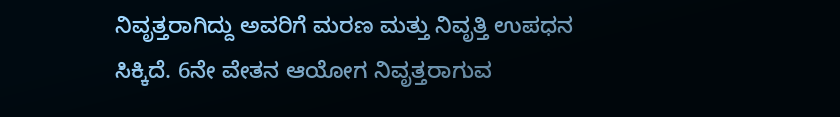ನಿವೃತ್ತರಾಗಿದ್ದು ಅವರಿಗೆ ಮರಣ ಮತ್ತು ನಿವೃತ್ತಿ ಉಪಧನ ಸಿಕ್ಕಿದೆ. 6ನೇ ವೇತನ ಆಯೋಗ ನಿವೃತ್ತರಾಗುವ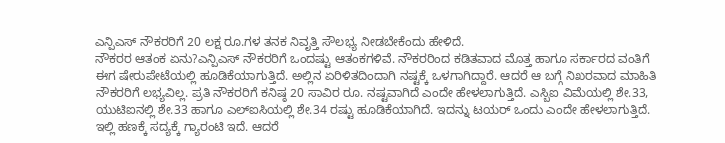ಎನ್ಪಿಎಸ್ ನೌಕರರಿಗೆ 20 ಲಕ್ಷ ರೂ.ಗಳ ತನಕ ನಿವೃತ್ತಿ ಸೌಲಭ್ಯ ನೀಡಬೇಕೆಂದು ಹೇಳಿದೆ.
ನೌಕರರ ಆತಂಕ ಏನು?ಎನ್ಪಿಎಸ್ ನೌಕರರಿಗೆ ಒಂದಷ್ಟು ಆತಂಕಗಳಿವೆ. ನೌಕರರಿಂದ ಕಡಿತವಾದ ಮೊತ್ತ ಹಾಗೂ ಸರ್ಕಾರದ ವಂತಿಗೆ ಈಗ ಷೇರುಪೇಟೆಯಲ್ಲಿ ಹೂಡಿಕೆಯಾಗುತ್ತಿದೆ. ಅಲ್ಲಿನ ಏರಿಳಿತದಿಂದಾಗಿ ನಷ್ಟಕ್ಕೆ ಒಳಗಾಗಿದ್ದಾರೆ. ಆದರೆ ಆ ಬಗ್ಗೆ ನಿಖರವಾದ ಮಾಹಿತಿ ನೌಕರರಿಗೆ ಲಭ್ಯವಿಲ್ಲ. ಪ್ರತಿ ನೌಕರರಿಗೆ ಕನಿಷ್ಠ 20 ಸಾವಿರ ರೂ. ನಷ್ಟವಾಗಿದೆ ಎಂದೇ ಹೇಳಲಾಗುತ್ತಿದೆ. ಎಸ್ಬಿಐ ವಿಮೆಯಲ್ಲಿ ಶೇ.33, ಯುಟಿಐನಲ್ಲಿ ಶೇ.33 ಹಾಗೂ ಎಲ್ಐಸಿಯಲ್ಲಿ ಶೇ.34 ರಷ್ಟು ಹೂಡಿಕೆಯಾಗಿದೆ. ಇದನ್ನು ಟಯರ್ ಒಂದು ಎಂದೇ ಹೇಳಲಾಗುತ್ತಿದೆ. ಇಲ್ಲಿ ಹಣಕ್ಕೆ ಸದ್ಯಕ್ಕೆ ಗ್ಯಾರಂಟಿ ಇದೆ. ಆದರೆ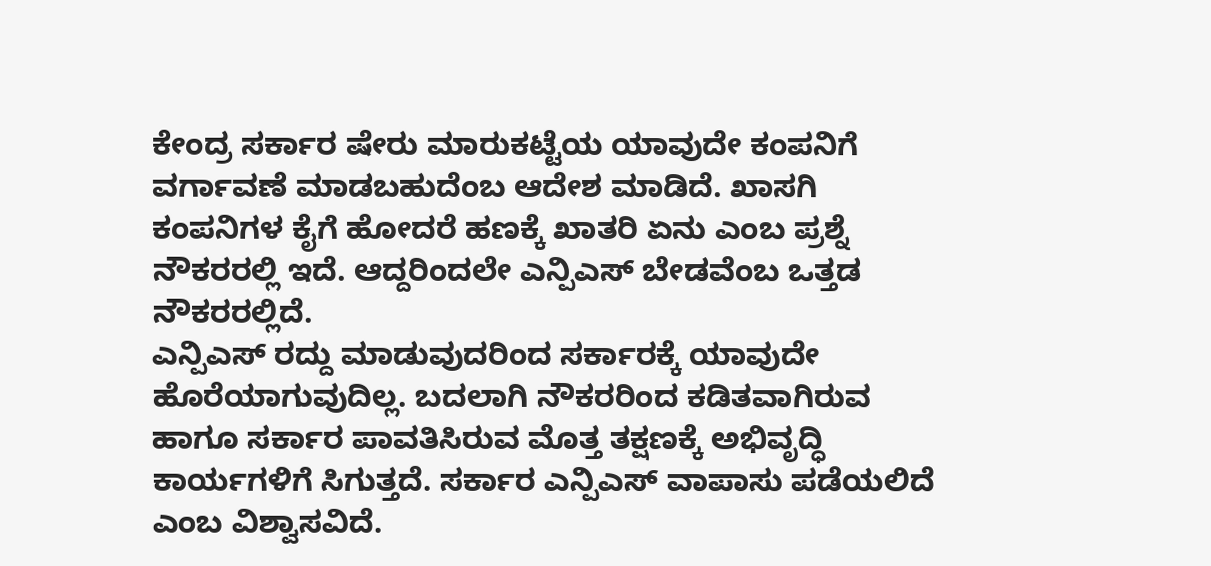ಕೇಂದ್ರ ಸರ್ಕಾರ ಷೇರು ಮಾರುಕಟ್ಟೆಯ ಯಾವುದೇ ಕಂಪನಿಗೆ ವರ್ಗಾವಣೆ ಮಾಡಬಹುದೆಂಬ ಆದೇಶ ಮಾಡಿದೆ. ಖಾಸಗಿ ಕಂಪನಿಗಳ ಕೈಗೆ ಹೋದರೆ ಹಣಕ್ಕೆ ಖಾತರಿ ಏನು ಎಂಬ ಪ್ರಶ್ನೆ ನೌಕರರಲ್ಲಿ ಇದೆ. ಆದ್ದರಿಂದಲೇ ಎನ್ಪಿಎಸ್ ಬೇಡವೆಂಬ ಒತ್ತಡ ನೌಕರರಲ್ಲಿದೆ.
ಎನ್ಪಿಎಸ್ ರದ್ದು ಮಾಡುವುದರಿಂದ ಸರ್ಕಾರಕ್ಕೆ ಯಾವುದೇ ಹೊರೆಯಾಗುವುದಿಲ್ಲ. ಬದಲಾಗಿ ನೌಕರರಿಂದ ಕಡಿತವಾಗಿರುವ ಹಾಗೂ ಸರ್ಕಾರ ಪಾವತಿಸಿರುವ ಮೊತ್ತ ತಕ್ಷಣಕ್ಕೆ ಅಭಿವೃದ್ಧಿ ಕಾರ್ಯಗಳಿಗೆ ಸಿಗುತ್ತದೆ. ಸರ್ಕಾರ ಎನ್ಪಿಎಸ್ ವಾಪಾಸು ಪಡೆಯಲಿದೆ ಎಂಬ ವಿಶ್ವಾಸವಿದೆ.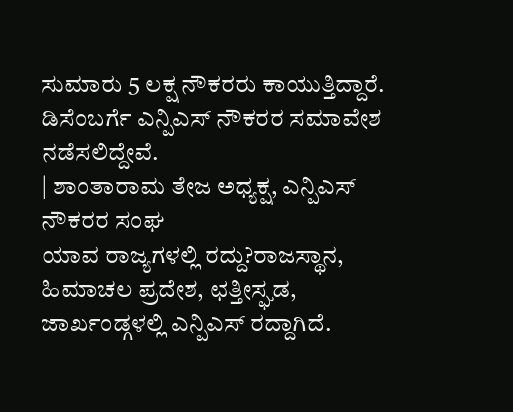ಸುಮಾರು 5 ಲಕ್ಷ ನೌಕರರು ಕಾಯುತ್ತಿದ್ದಾರೆ. ಡಿಸೆಂಬರ್ಗೆ ಎನ್ಪಿಎಸ್ ನೌಕರರ ಸಮಾವೇಶ ನಡೆಸಲಿದ್ದೇವೆ.
| ಶಾಂತಾರಾಮ ತೇಜ ಅಧ್ಯಕ್ಷ, ಎನ್ಪಿಎಸ್ ನೌಕರರ ಸಂಘ
ಯಾವ ರಾಜ್ಯಗಳಲ್ಲಿ ರದ್ದು?ರಾಜಸ್ಥಾನ, ಹಿಮಾಚಲ ಪ್ರದೇಶ, ಛತ್ತೀಸ್ಘಡ, ಜಾರ್ಖಂಡ್ಗಳಲ್ಲಿ ಎನ್ಪಿಎಸ್ ರದ್ದಾಗಿದೆ.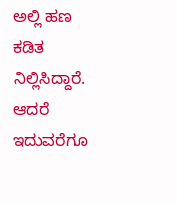ಅಲ್ಲಿ ಹಣ ಕಡಿತ ನಿಲ್ಲಿಸಿದ್ದಾರೆ. ಆದರೆ ಇದುವರೆಗೂ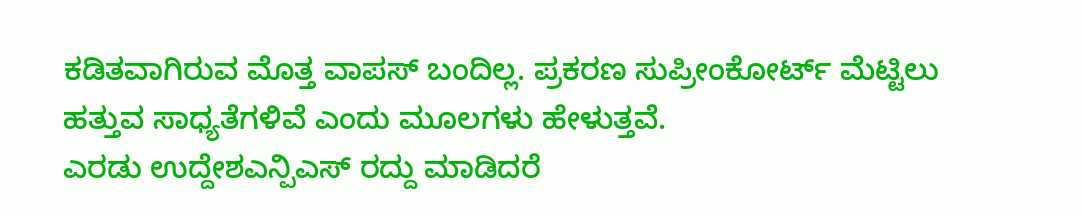ಕಡಿತವಾಗಿರುವ ಮೊತ್ತ ವಾಪಸ್ ಬಂದಿಲ್ಲ. ಪ್ರಕರಣ ಸುಪ್ರೀಂಕೋರ್ಟ್ ಮೆಟ್ಟಿಲು ಹತ್ತುವ ಸಾಧ್ಯತೆಗಳಿವೆ ಎಂದು ಮೂಲಗಳು ಹೇಳುತ್ತವೆ.
ಎರಡು ಉದ್ದೇಶಎನ್ಪಿಎಸ್ ರದ್ದು ಮಾಡಿದರೆ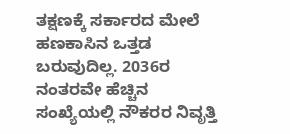ತಕ್ಷಣಕ್ಕೆ ಸರ್ಕಾರದ ಮೇಲೆ ಹಣಕಾಸಿನ ಒತ್ತಡ ಬರುವುದಿಲ್ಲ. 2036ರ ನಂತರವೇ ಹೆಚ್ಚಿನ ಸಂಖ್ಯೆಯಲ್ಲಿ ನೌಕರರ ನಿವೃತ್ತಿ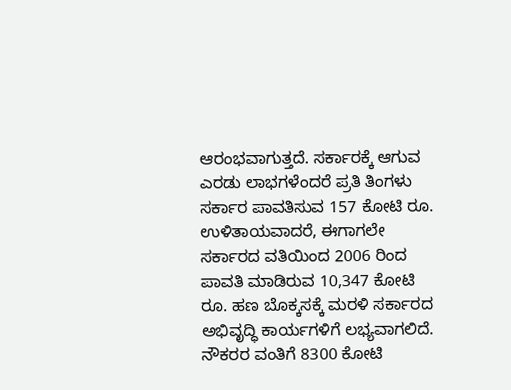ಆರಂಭವಾಗುತ್ತದೆ. ಸರ್ಕಾರಕ್ಕೆ ಆಗುವ ಎರಡು ಲಾಭಗಳೆಂದರೆ ಪ್ರತಿ ತಿಂಗಳು ಸರ್ಕಾರ ಪಾವತಿಸುವ 157 ಕೋಟಿ ರೂ. ಉಳಿತಾಯವಾದರೆ, ಈಗಾಗಲೇ ಸರ್ಕಾರದ ವತಿಯಿಂದ 2006 ರಿಂದ ಪಾವತಿ ಮಾಡಿರುವ 10,347 ಕೋಟಿ ರೂ. ಹಣ ಬೊಕ್ಕಸಕ್ಕೆ ಮರಳಿ ಸರ್ಕಾರದ ಅಭಿವೃದ್ಧಿ ಕಾರ್ಯಗಳಿಗೆ ಲಭ್ಯವಾಗಲಿದೆ. ನೌಕರರ ವಂತಿಗೆ 8300 ಕೋಟಿ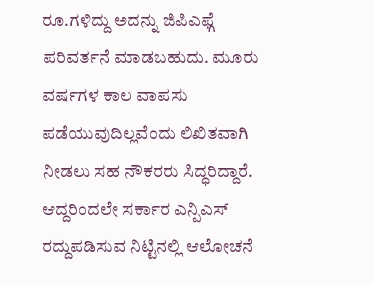ರೂ.ಗಳಿದ್ದು ಅದನ್ನು ಜಿಪಿಎಫ್ಗೆ ಪರಿವರ್ತನೆ ಮಾಡಬಹುದು. ಮೂರು ವರ್ಷಗಳ ಕಾಲ ವಾಪಸು ಪಡೆಯುವುದಿಲ್ಲವೆಂದು ಲಿಖಿತವಾಗಿ ನೀಡಲು ಸಹ ನೌಕರರು ಸಿದ್ಧರಿದ್ದಾರೆ. ಆದ್ದರಿಂದಲೇ ಸರ್ಕಾರ ಎನ್ಪಿಎಸ್ ರದ್ದುಪಡಿಸುವ ನಿಟ್ಟಿನಲ್ಲಿ ಆಲೋಚನೆ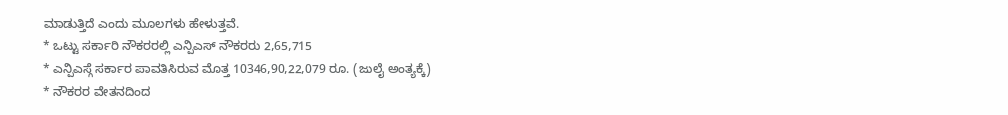ಮಾಡುತ್ತಿದೆ ಎಂದು ಮೂಲಗಳು ಹೇಳುತ್ತವೆ.
* ಒಟ್ಟು ಸರ್ಕಾರಿ ನೌಕರರಲ್ಲಿ ಎನ್ಪಿಎಸ್ ನೌಕರರು 2,65,715
* ಎನ್ಪಿಎಸ್ಗೆ ಸರ್ಕಾರ ಪಾವತಿಸಿರುವ ಮೊತ್ತ 10346,90,22,079 ರೂ. (ಜುಲೈ ಅಂತ್ಯಕ್ಕೆ)
* ನೌಕರರ ವೇತನದಿಂದ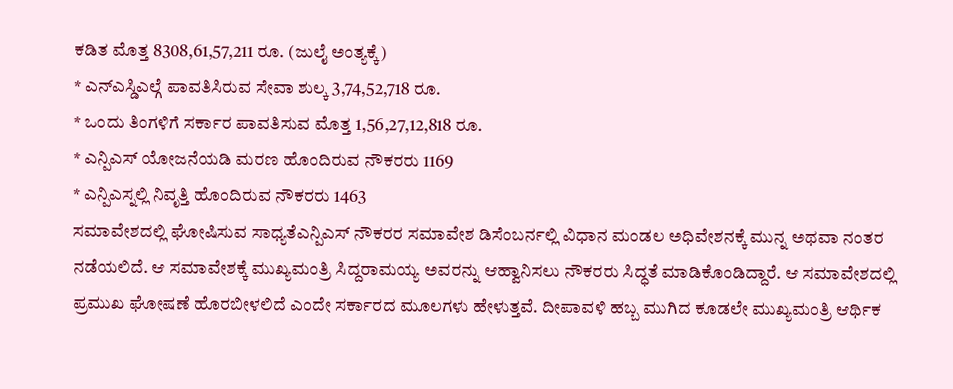ಕಡಿತ ಮೊತ್ತ 8308,61,57,211 ರೂ. (ಜುಲೈ ಅಂತ್ಯಕ್ಕೆ)
* ಎನ್ಎಸ್ಡಿಎಲ್ಗೆ ಪಾವತಿಸಿರುವ ಸೇವಾ ಶುಲ್ಕ 3,74,52,718 ರೂ.
* ಒಂದು ತಿಂಗಳಿಗೆ ಸರ್ಕಾರ ಪಾವತಿಸುವ ಮೊತ್ತ 1,56,27,12,818 ರೂ.
* ಎನ್ಪಿಎಸ್ ಯೋಜನೆಯಡಿ ಮರಣ ಹೊಂದಿರುವ ನೌಕರರು 1169
* ಎನ್ಪಿಎಸ್ನಲ್ಲಿ ನಿವೃತ್ತಿ ಹೊಂದಿರುವ ನೌಕರರು 1463
ಸಮಾವೇಶದಲ್ಲಿ ಘೋಷಿಸುವ ಸಾಧ್ಯತೆಎನ್ಪಿಎಸ್ ನೌಕರರ ಸಮಾವೇಶ ಡಿಸೆಂಬರ್ನಲ್ಲಿ ವಿಧಾನ ಮಂಡಲ ಅಧಿವೇಶನಕ್ಕೆ ಮುನ್ನ ಅಥವಾ ನಂತರ ನಡೆಯಲಿದೆ. ಆ ಸಮಾವೇಶಕ್ಕೆ ಮುಖ್ಯಮಂತ್ರಿ ಸಿದ್ದರಾಮಯ್ಯ ಅವರನ್ನು ಆಹ್ವಾನಿಸಲು ನೌಕರರು ಸಿದ್ಧತೆ ಮಾಡಿಕೊಂಡಿದ್ದಾರೆ. ಆ ಸಮಾವೇಶದಲ್ಲಿ ಪ್ರಮುಖ ಘೋಷಣೆ ಹೊರಬೀಳಲಿದೆ ಎಂದೇ ಸರ್ಕಾರದ ಮೂಲಗಳು ಹೇಳುತ್ತವೆ. ದೀಪಾವಳಿ ಹಬ್ಬ ಮುಗಿದ ಕೂಡಲೇ ಮುಖ್ಯಮಂತ್ರಿ ಆರ್ಥಿಕ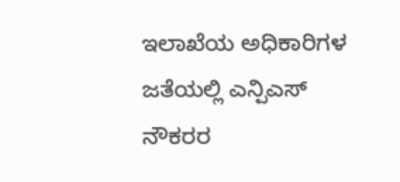ಇಲಾಖೆಯ ಅಧಿಕಾರಿಗಳ ಜತೆಯಲ್ಲಿ ಎನ್ಪಿಎಸ್ ನೌಕರರ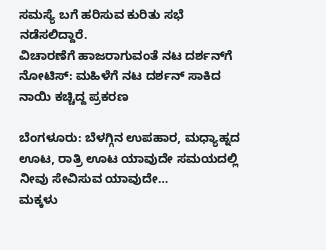ಸಮಸ್ಯೆ ಬಗೆ ಹರಿಸುವ ಕುರಿತು ಸಭೆ ನಡೆಸಲಿದ್ದಾರೆ.
ವಿಚಾರಣೆಗೆ ಹಾಜರಾಗುವಂತೆ ನಟ ದರ್ಶನ್‌ಗೆ ನೋಟಿಸ್: ಮಹಿಳೆಗೆ ನಟ ದರ್ಶನ್ ಸಾಕಿದ ನಾಯಿ ಕಚ್ಚಿದ್ದ ಪ್ರಕರಣ

ಬೆಂಗಳೂರು: ಬೆಳಗ್ಗಿನ ಉಪಹಾರ, ಮಧ್ಯಾಹ್ನದ ಊಟ, ರಾತ್ರಿ ಊಟ ಯಾವುದೇ ಸಮಯದಲ್ಲಿ ನೀವು ಸೇವಿಸುವ ಯಾವುದೇ…
ಮಕ್ಕಳು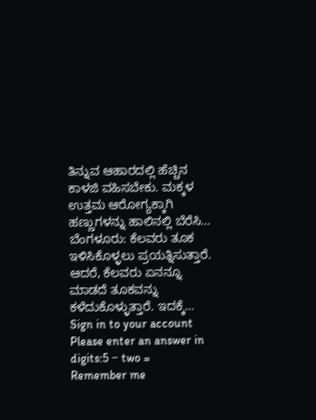ತಿನ್ನುವ ಆಹಾರದಲ್ಲಿ ಹೆಚ್ಚಿನ ಕಾಳಜಿ ವಹಿಸಬೇಕು. ಮಕ್ಕಳ ಉತ್ತಮ ಆರೋಗ್ಯಕ್ಕಾಗಿ ಹಣ್ಣುಗಳನ್ನು ಹಾಲಿನಲ್ಲಿ ಬೆರೆಸಿ…
ಬೆಂಗಳೂರು: ಕೆಲವರು ತೂಕ ಇಳಿಸಿಕೊಳ್ಳಲು ಪ್ರಯತ್ನಿಸುತ್ತಾರೆ. ಆದರೆ, ಕೆಲವರು ಏನನ್ನೂ ಮಾಡದೆ ತೂಕವನ್ನು ಕಳೆದುಕೊಳ್ಳುತ್ತಾರೆ. ಇದಕ್ಕೆ…
Sign in to your account
Please enter an answer in digits:5 − two =
Remember me